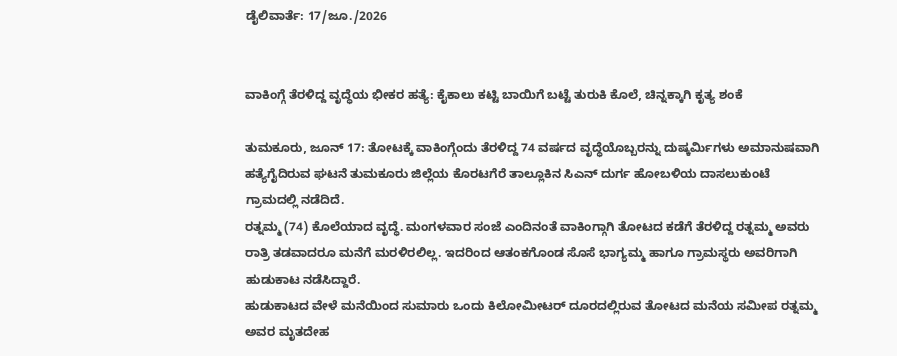ಡೈಲಿವಾರ್ತೆ: 17/ಜೂ./2026


ವಾಕಿಂಗ್ಗೆ ತೆರಳಿದ್ದ ವೃದ್ಧೆಯ ಭೀಕರ ಹತ್ಯೆ: ಕೈಕಾಲು ಕಟ್ಟಿ ಬಾಯಿಗೆ ಬಟ್ಟೆ ತುರುಕಿ ಕೊಲೆ, ಚಿನ್ನಕ್ಕಾಗಿ ಕೃತ್ಯ ಶಂಕೆ

ತುಮಕೂರು, ಜೂನ್ 17: ತೋಟಕ್ಕೆ ವಾಕಿಂಗ್ಗೆಂದು ತೆರಳಿದ್ದ 74 ವರ್ಷದ ವೃದ್ಧೆಯೊಬ್ಬರನ್ನು ದುಷ್ಕರ್ಮಿಗಳು ಅಮಾನುಷವಾಗಿ ಹತ್ಯೆಗೈದಿರುವ ಘಟನೆ ತುಮಕೂರು ಜಿಲ್ಲೆಯ ಕೊರಟಗೆರೆ ತಾಲ್ಲೂಕಿನ ಸಿಎನ್ ದುರ್ಗ ಹೋಬಳಿಯ ದಾಸಲುಕುಂಟೆ ಗ್ರಾಮದಲ್ಲಿ ನಡೆದಿದೆ.
ರತ್ನಮ್ಮ (74) ಕೊಲೆಯಾದ ವೃದ್ಧೆ. ಮಂಗಳವಾರ ಸಂಜೆ ಎಂದಿನಂತೆ ವಾಕಿಂಗ್ಗಾಗಿ ತೋಟದ ಕಡೆಗೆ ತೆರಳಿದ್ದ ರತ್ನಮ್ಮ ಅವರು ರಾತ್ರಿ ತಡವಾದರೂ ಮನೆಗೆ ಮರಳಿರಲಿಲ್ಲ. ಇದರಿಂದ ಆತಂಕಗೊಂಡ ಸೊಸೆ ಭಾಗ್ಯಮ್ಮ ಹಾಗೂ ಗ್ರಾಮಸ್ಥರು ಅವರಿಗಾಗಿ ಹುಡುಕಾಟ ನಡೆಸಿದ್ದಾರೆ.
ಹುಡುಕಾಟದ ವೇಳೆ ಮನೆಯಿಂದ ಸುಮಾರು ಒಂದು ಕಿಲೋಮೀಟರ್ ದೂರದಲ್ಲಿರುವ ತೋಟದ ಮನೆಯ ಸಮೀಪ ರತ್ನಮ್ಮ ಅವರ ಮೃತದೇಹ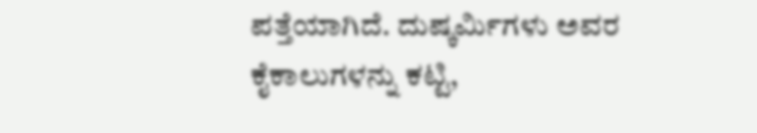ಪತ್ತೆಯಾಗಿದೆ. ದುಷ್ಕರ್ಮಿಗಳು ಅವರ ಕೈಕಾಲುಗಳನ್ನು ಕಟ್ಟಿ,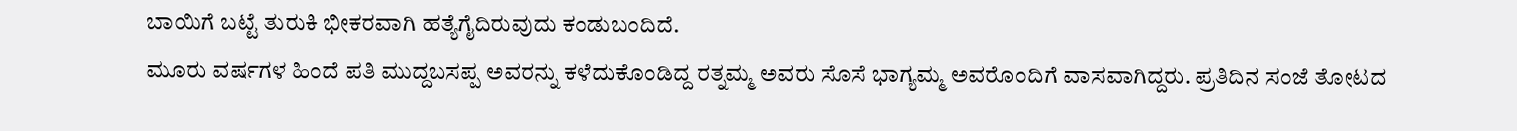ಬಾಯಿಗೆ ಬಟ್ಟೆ ತುರುಕಿ ಭೀಕರವಾಗಿ ಹತ್ಯೆಗೈದಿರುವುದು ಕಂಡುಬಂದಿದೆ.
ಮೂರು ವರ್ಷಗಳ ಹಿಂದೆ ಪತಿ ಮುದ್ದಬಸಪ್ಪ ಅವರನ್ನು ಕಳೆದುಕೊಂಡಿದ್ದ ರತ್ನಮ್ಮ ಅವರು ಸೊಸೆ ಭಾಗ್ಯಮ್ಮ ಅವರೊಂದಿಗೆ ವಾಸವಾಗಿದ್ದರು. ಪ್ರತಿದಿನ ಸಂಜೆ ತೋಟದ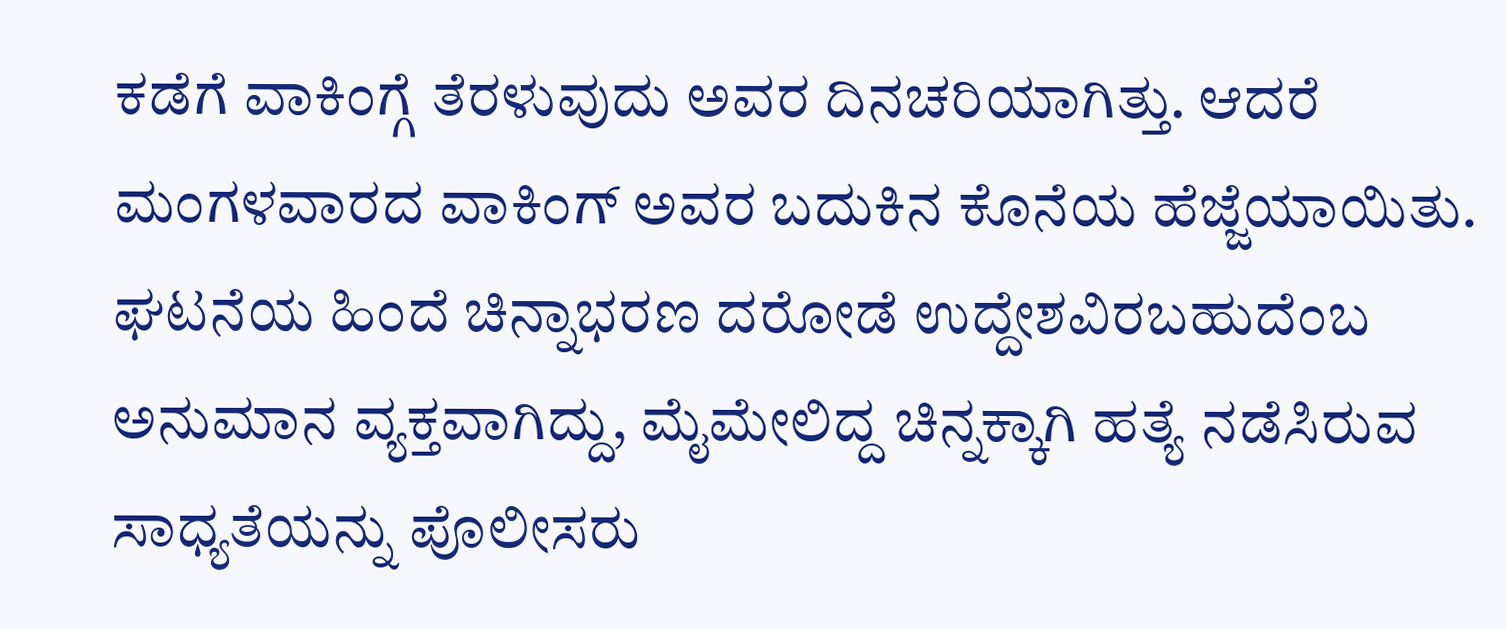ಕಡೆಗೆ ವಾಕಿಂಗ್ಗೆ ತೆರಳುವುದು ಅವರ ದಿನಚರಿಯಾಗಿತ್ತು. ಆದರೆ ಮಂಗಳವಾರದ ವಾಕಿಂಗ್ ಅವರ ಬದುಕಿನ ಕೊನೆಯ ಹೆಜ್ಜೆಯಾಯಿತು.
ಘಟನೆಯ ಹಿಂದೆ ಚಿನ್ನಾಭರಣ ದರೋಡೆ ಉದ್ದೇಶವಿರಬಹುದೆಂಬ ಅನುಮಾನ ವ್ಯಕ್ತವಾಗಿದ್ದು, ಮೈಮೇಲಿದ್ದ ಚಿನ್ನಕ್ಕಾಗಿ ಹತ್ಯೆ ನಡೆಸಿರುವ ಸಾಧ್ಯತೆಯನ್ನು ಪೊಲೀಸರು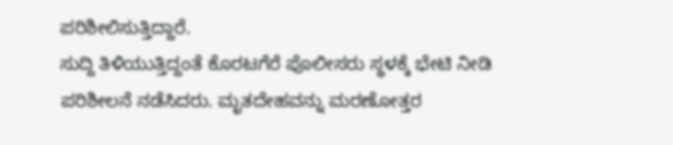ಪರಿಶೀಲಿಸುತ್ತಿದ್ದಾರೆ.
ಸುದ್ದಿ ತಿಳಿಯುತ್ತಿದ್ದಂತೆ ಕೊರಟಗೆರೆ ಪೊಲೀಸರು ಸ್ಥಳಕ್ಕೆ ಭೇಟಿ ನೀಡಿ ಪರಿಶೀಲನೆ ನಡೆಸಿದರು. ಮೃತದೇಹವನ್ನು ಮರಣೋತ್ತರ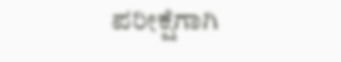ಪರೀಕ್ಷೆಗಾಗಿ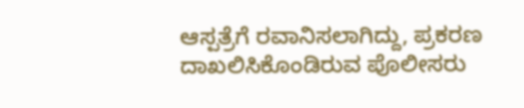ಆಸ್ಪತ್ರೆಗೆ ರವಾನಿಸಲಾಗಿದ್ದು, ಪ್ರಕರಣ ದಾಖಲಿಸಿಕೊಂಡಿರುವ ಪೊಲೀಸರು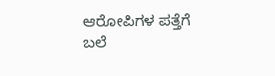ಆರೋಪಿಗಳ ಪತ್ತೆಗೆ ಬಲೆ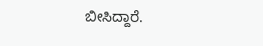ಬೀಸಿದ್ದಾರೆ.